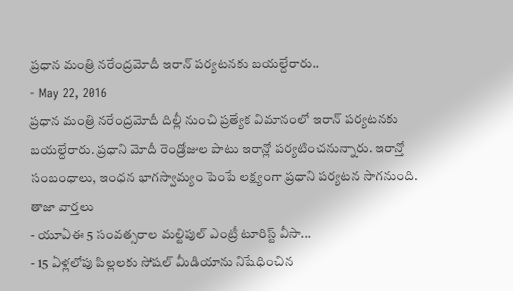ప్రధాన మంత్రి నరేంద్రమోదీ ఇరాన్ పర్యటనకు బయల్దేరారు..
- May 22, 2016
ప్రధాన మంత్రి నరేంద్రమోదీ దిల్లీ నుంచి ప్రత్యేక విమానంలో ఇరాన్ పర్యటనకు బయల్దేరారు. ప్రధాని మోదీ రెండ్రోజుల పాటు ఇరాన్లో పర్యటించనున్నారు. ఇరాన్తో సంబంధాలు, ఇంధన భాగస్వామ్యం పెంపే లక్ష్యంగా ప్రధాని పర్యటన సాగనుంది.
తాజా వార్తలు
- యూఏఈ 5 సంవత్సరాల మల్టిపుల్ ఎంట్రీ టూరిస్ట్ వీసా...
- 15 ఏళ్లలోపు పిల్లలకు సోషల్ మీడియాను నిషేధించిన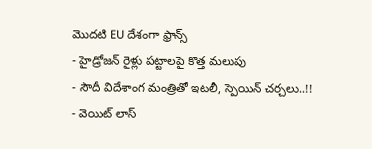మొదటి EU దేశంగా ఫ్రాన్స్
- హైడ్రోజన్ రైళ్లు పట్టాలపై కొత్త మలుపు
- సౌదీ విదేశాంగ మంత్రితో ఇటలీ, స్పెయిన్ చర్చలు..!!
- వెయిట్ లాస్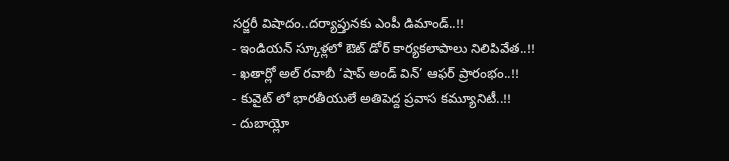సర్జరీ విషాదం..దర్యాప్తునకు ఎంపీ డిమాండ్..!!
- ఇండియన్ స్కూళ్లలో ఔట్ డోర్ కార్యకలాపాలు నిలిపివేత..!!
- ఖతార్లో అల్ రవాబీ ‘షాప్ అండ్ విన్’ ఆఫర్ ప్రారంభం..!!
- కువైట్ లో భారతీయులే అతిపెద్ద ప్రవాస కమ్యూనిటీ..!!
- దుబాయ్లో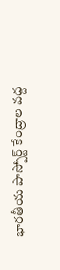భారతీయ పాస్పోర్ట్ కేంద్రాల వద్ద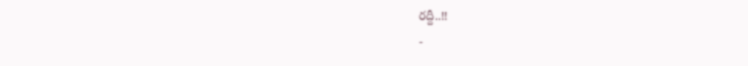రద్దీ..!!
-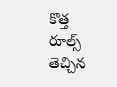కొత్త రూల్స్ తెచ్చిన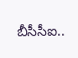బీసీసీఐ..